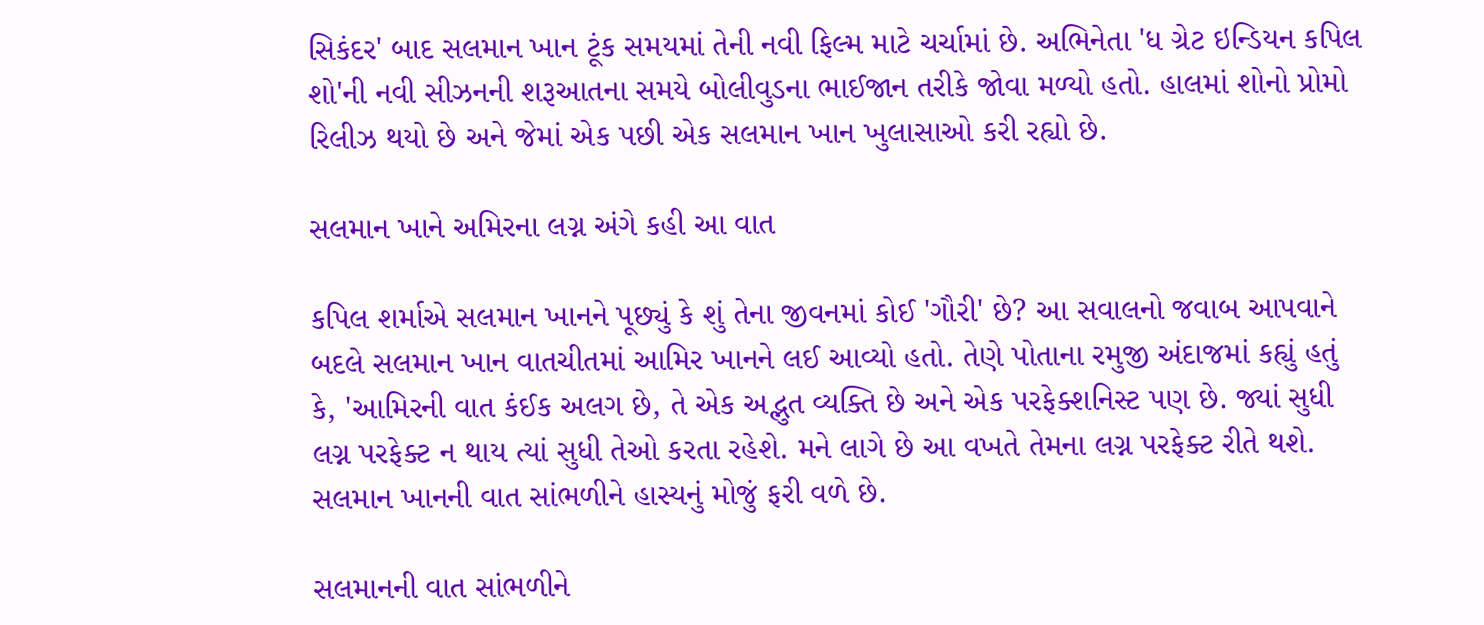સિકંદર' બાદ સલમાન ખાન ટૂંક સમયમાં તેની નવી ફિલ્મ માટે ચર્ચામાં છે. અભિનેતા 'ધ ગ્રેટ ઇન્ડિયન કપિલ શો'ની નવી સીઝનની શરૂઆતના સમયે બોલીવુડના ભાઈજાન તરીકે જોવા મળ્યો હતો. હાલમાં શોનો પ્રોમો રિલીઝ થયો છે અને જેમાં એક પછી એક સલમાન ખાન ખુલાસાઓ કરી રહ્યો છે.

સલમાન ખાને અમિરના લગ્ન અંગે કહી આ વાત

કપિલ શર્માએ સલમાન ખાનને પૂછ્યું કે શું તેના જીવનમાં કોઈ 'ગૌરી' છે? આ સવાલનો જવાબ આપવાને બદલે સલમાન ખાન વાતચીતમાં આમિર ખાનને લઈ આવ્યો હતો. તેણે પોતાના રમુજી અંદાજમાં કહ્યું હતું કે, 'આમિરની વાત કંઈક અલગ છે, તે એક અદ્ભુત વ્યક્તિ છે અને એક પરફેક્શનિસ્ટ પણ છે. જ્યાં સુધી લગ્ન પરફેક્ટ ન થાય ત્યાં સુધી તેઓ કરતા રહેશે. મને લાગે છે આ વખતે તેમના લગ્ન પરફેક્ટ રીતે થશે. સલમાન ખાનની વાત સાંભળીને હાસ્યનું મોજું ફરી વળે છે.

સલમાનની વાત સાંભળીને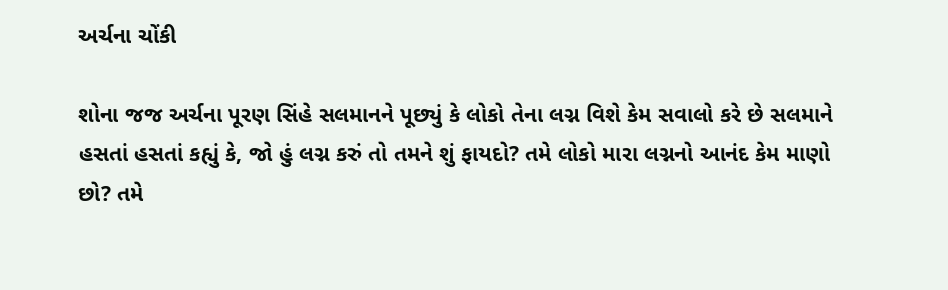અર્ચના ચોંકી

શોના જજ અર્ચના પૂરણ સિંહે સલમાનને પૂછ્યું કે લોકો તેના લગ્ન વિશે કેમ સવાલો કરે છે સલમાને હસતાં હસતાં કહ્યું કે, જો હું લગ્ન કરું તો તમને શું ફાયદો? તમે લોકો મારા લગ્નનો આનંદ કેમ માણો છો? તમે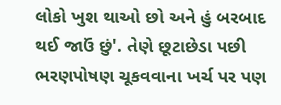લોકો ખુશ થાઓ છો અને હું બરબાદ થઈ જાઉં છું'. તેણે છૂટાછેડા પછી ભરણપોષણ ચૂકવવાના ખર્ચ પર પણ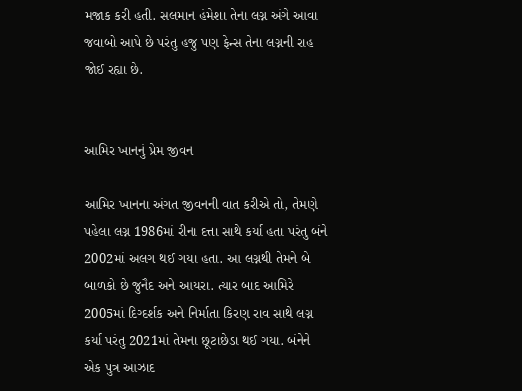મજાક કરી હતી. સલમાન હંમેશા તેના લગ્ન અંગે આવા જવાબો આપે છે પરંતુ હજુ પણ ફેન્સ તેના લગ્નની રાહ જોઈ રહ્યા છે.


આમિર ખાનનું પ્રેમ જીવન

આમિર ખાનના અંગત જીવનની વાત કરીએ તો, તેમણે પહેલા લગ્ન 1986માં રીના દત્તા સાથે કર્યા હતા પરંતુ બંને 2002માં અલગ થઈ ગયા હતા. આ લગ્નથી તેમને બે બાળકો છે જુનૈદ અને આયરા. ત્યાર બાદ આમિરે 2005માં દિગ્દર્શક અને નિર્માતા કિરણ રાવ સાથે લગ્ન કર્યા પરંતુ 2021માં તેમના છૂટાછેડા થઈ ગયા. બંનેને એક પુત્ર આઝાદ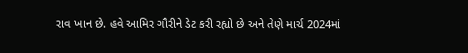રાવ ખાન છે. હવે આમિર ગૌરીને ડેટ કરી રહ્યો છે અને તેણે માર્ચ 2024માં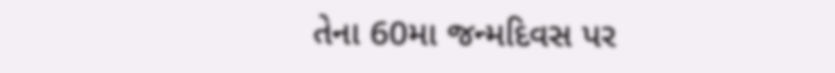તેના 60મા જન્મદિવસ પર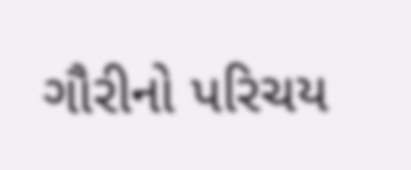ગૌરીનો પરિચય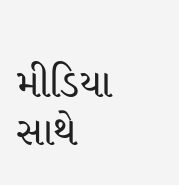મીડિયા સાથે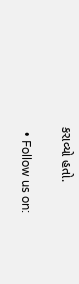કરાવ્યો હતો.

  • Follow us on: